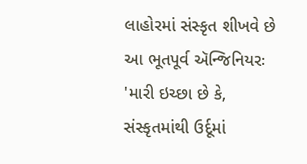લાહોરમાં સંસ્કૃત શીખવે છે આ ભૂતપૂર્વ ઍન્જિનિયરઃ 'મારી ઇચ્છા છે કે, સંસ્કૃતમાંથી ઉર્દૂમાં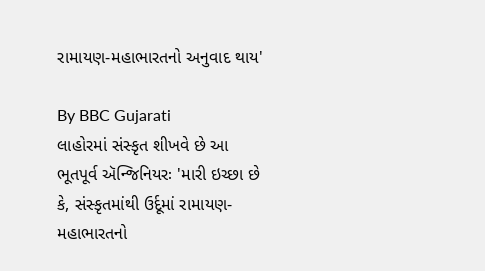રામાયણ-મહાભારતનો અનુવાદ થાય'

By BBC Gujarati
લાહોરમાં સંસ્કૃત શીખવે છે આ ભૂતપૂર્વ ઍન્જિનિયરઃ 'મારી ઇચ્છા છે કે, સંસ્કૃતમાંથી ઉર્દૂમાં રામાયણ-મહાભારતનો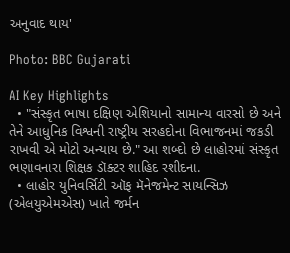અનુવાદ થાય'

Photo: BBC Gujarati

AI Key Highlights
  • "સંસ્કૃત ભાષા દક્ષિણ એશિયાનો સામાન્ય વારસો છે અને તેને આધુનિક વિશ્વની રાષ્ટ્રીય સરહદોના વિભાજનમાં જકડી રાખવી એ મોટો અન્યાય છે." આ શબ્દો છે લાહોરમાં સંસ્કૃત ભણાવનારા શિક્ષક ડૉક્ટર શાહિદ રશીદના.
  • લાહોર યુનિવર્સિટી ઑફ મૅનેજમેન્ટ સાયન્સિઝ (એલયુએમએસ) ખાતે જર્મન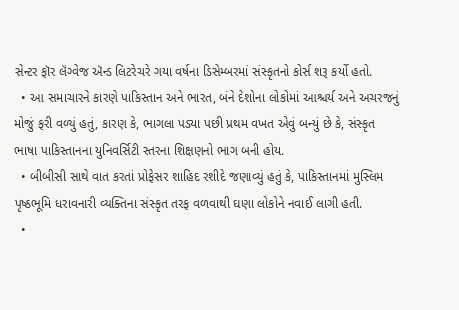સેન્ટર ફૉર લૅંગ્વેજ ઍન્ડ લિટરેચરે ગયા વર્ષના ડિસેમ્બરમાં સંસ્કૃતનો કોર્સ શરૂ કર્યો હતો.
  • આ સમાચારને કારણે પાકિસ્તાન અને ભારત, બંને દેશોના લોકોમાં આશ્ચર્ય અને અચરજનું મોજું ફરી વળ્યું હતું, કારણ કે, ભાગલા પડ્યા પછી પ્રથમ વખત એવું બન્યું છે કે, સંસ્કૃત ભાષા પાકિસ્તાનના યુનિવર્સિટી સ્તરના શિક્ષણનો ભાગ બની હોય.
  • બીબીસી સાથે વાત કરતાં પ્રોફેસર શાહિદ રશીદે જણાવ્યું હતું કે, પાકિસ્તાનમાં મુસ્લિમ પૃષ્ઠભૂમિ ધરાવનારી વ્યક્તિના સંસ્કૃત તરફ વળવાથી ઘણા લોકોને નવાઈ લાગી હતી.
  •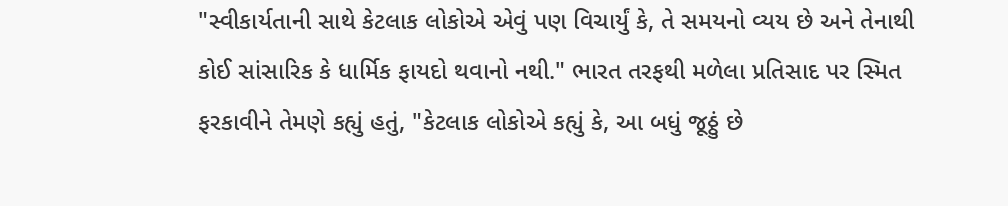"સ્વીકાર્યતાની સાથે કેટલાક લોકોએ એવું પણ વિચાર્યું કે, તે સમયનો વ્યય છે અને તેનાથી કોઈ સાંસારિક કે ધાર્મિક ફાયદો થવાનો નથી." ભારત તરફથી મળેલા પ્રતિસાદ પર સ્મિત ફરકાવીને તેમણે કહ્યું હતું, "કેટલાક લોકોએ કહ્યું કે, આ બધું જૂઠ્ઠું છે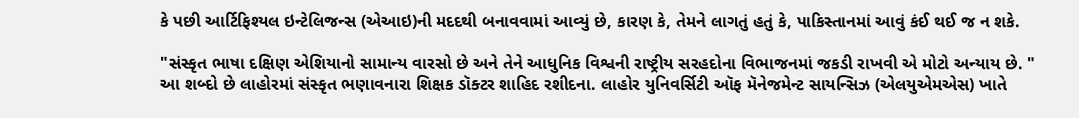કે પછી આર્ટિફિશ્યલ ઇન્ટેલિજન્સ (એઆઇ)ની મદદથી બનાવવામાં આવ્યું છે, કારણ કે, તેમને લાગતું હતું કે, પાકિસ્તાનમાં આવું કંઈ થઈ જ ન શકે.

"સંસ્કૃત ભાષા દક્ષિણ એશિયાનો સામાન્ય વારસો છે અને તેને આધુનિક વિશ્વની રાષ્ટ્રીય સરહદોના વિભાજનમાં જકડી રાખવી એ મોટો અન્યાય છે. " આ શબ્દો છે લાહોરમાં સંસ્કૃત ભણાવનારા શિક્ષક ડૉક્ટર શાહિદ રશીદના. લાહોર યુનિવર્સિટી ઑફ મૅનેજમેન્ટ સાયન્સિઝ (એલયુએમએસ) ખાતે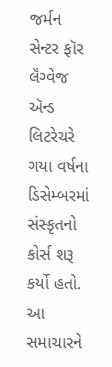જર્મન સેન્ટર ફૉર લૅંગ્વેજ ઍન્ડ લિટરેચરે ગયા વર્ષના ડિસેમ્બરમાં સંસ્કૃતનો કોર્સ શરૂ કર્યો હતો. આ સમાચારને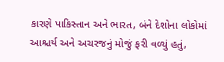કારણે પાકિસ્તાન અને ભારત, બંને દેશોના લોકોમાં આશ્ચર્ય અને અચરજનું મોજું ફરી વળ્યું હતું,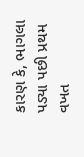કારણ કે, ભાગલા પડ્યા પછી પ્રથમ વખત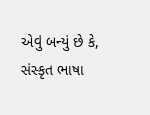એવું બન્યું છે કે, સંસ્કૃત ભાષા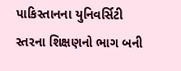પાકિસ્તાનના યુનિવર્સિટી સ્તરના શિક્ષણનો ભાગ બની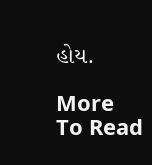હોય.

More To Read